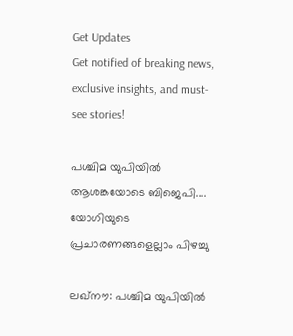Get Updates
Get notified of breaking news, exclusive insights, and must-see stories!

പശ്ചിമ യുപിയില്‍ ആശങ്കയോടെ ബിജെപി.... യോഗിയുടെ പ്രചാരണങ്ങളെല്ലാം പിഴച്ചു

ലഖ്‌നൗ: പശ്ചിമ യുപിയില്‍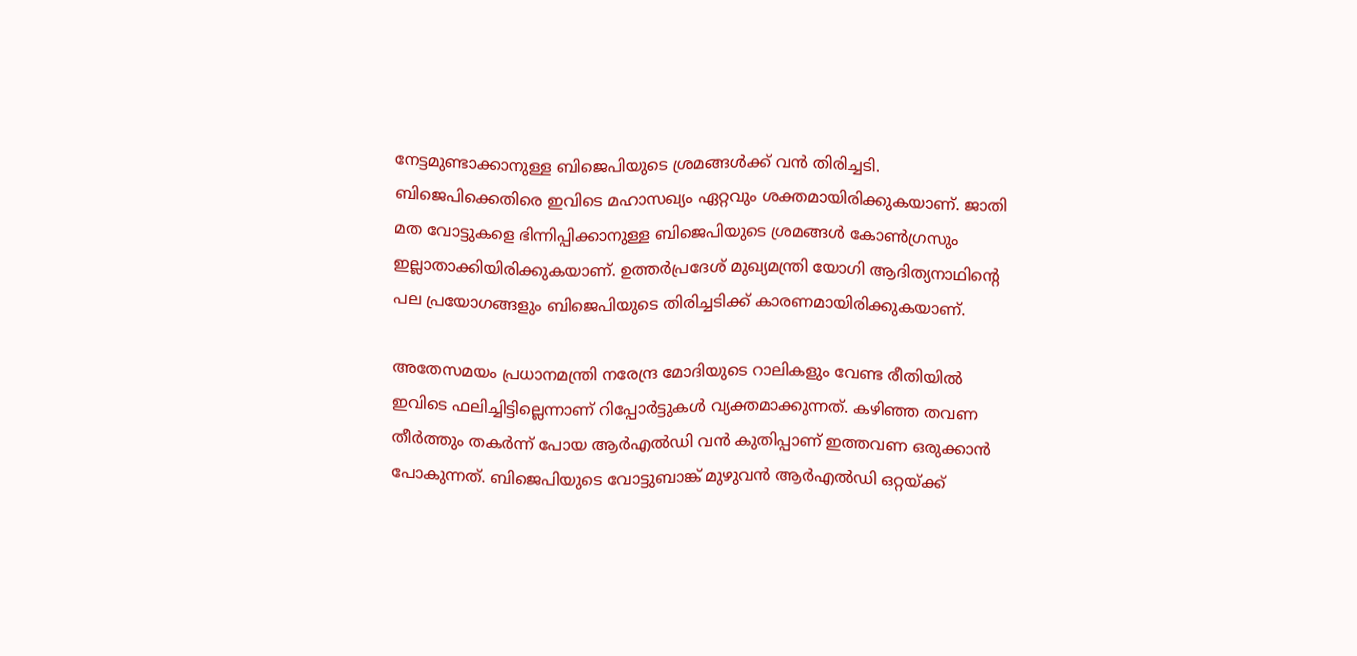നേട്ടമുണ്ടാക്കാനുള്ള ബിജെപിയുടെ ശ്രമങ്ങള്‍ക്ക് വന്‍ തിരിച്ചടി. ബിജെപിക്കെതിരെ ഇവിടെ മഹാസഖ്യം ഏറ്റവും ശക്തമായിരിക്കുകയാണ്. ജാതി മത വോട്ടുകളെ ഭിന്നിപ്പിക്കാനുള്ള ബിജെപിയുടെ ശ്രമങ്ങള്‍ കോണ്‍ഗ്രസും ഇല്ലാതാക്കിയിരിക്കുകയാണ്. ഉത്തര്‍പ്രദേശ് മുഖ്യമന്ത്രി യോഗി ആദിത്യനാഥിന്റെ പല പ്രയോഗങ്ങളും ബിജെപിയുടെ തിരിച്ചടിക്ക് കാരണമായിരിക്കുകയാണ്.

അതേസമയം പ്രധാനമന്ത്രി നരേന്ദ്ര മോദിയുടെ റാലികളും വേണ്ട രീതിയില്‍ ഇവിടെ ഫലിച്ചിട്ടില്ലെന്നാണ് റിപ്പോര്‍ട്ടുകള്‍ വ്യക്തമാക്കുന്നത്. കഴിഞ്ഞ തവണ തീര്‍ത്തും തകര്‍ന്ന് പോയ ആര്‍എല്‍ഡി വന്‍ കുതിപ്പാണ് ഇത്തവണ ഒരുക്കാന്‍ പോകുന്നത്. ബിജെപിയുടെ വോട്ടുബാങ്ക് മുഴുവന്‍ ആര്‍എല്‍ഡി ഒറ്റയ്ക്ക്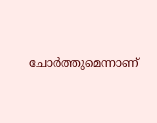ചോര്‍ത്തുമെന്നാണ്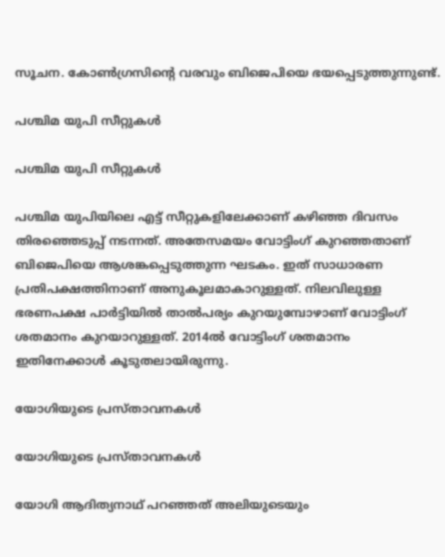സൂചന. കോണ്‍ഗ്രസിന്റെ വരവും ബിജെപിയെ ഭയപ്പെടുത്തുന്നുണ്ട്.

പശ്ചിമ യുപി സീറ്റുകള്‍

പശ്ചിമ യുപി സീറ്റുകള്‍

പശ്ചിമ യുപിയിലെ എട്ട് സീറ്റുകളിലേക്കാണ് കഴിഞ്ഞ ദിവസം തിരഞ്ഞെടുപ്പ് നടന്നത്. അതേസമയം വോട്ടിംഗ് കുറഞ്ഞതാണ് ബിജെപിയെ ആശങ്കപ്പെടുത്തുന്ന ഘടകം. ഇത് സാധാരണ പ്രതിപക്ഷത്തിനാണ് അനുകൂലമാകാറുള്ളത്. നിലവിലുള്ള ഭരണപക്ഷ പാര്‍ട്ടിയില്‍ താല്‍പര്യം കുറയുമ്പോഴാണ് വോട്ടിംഗ് ശതമാനം കുറയാറുള്ളത്. 2014ല്‍ വോട്ടിംഗ് ശതമാനം ഇതിനേക്കാള്‍ കൂടുതലായിരുന്നു.

യോഗിയുടെ പ്രസ്താവനകള്‍

യോഗിയുടെ പ്രസ്താവനകള്‍

യോഗി ആദിത്യനാഥ് പറഞ്ഞത് അലിയുടെയും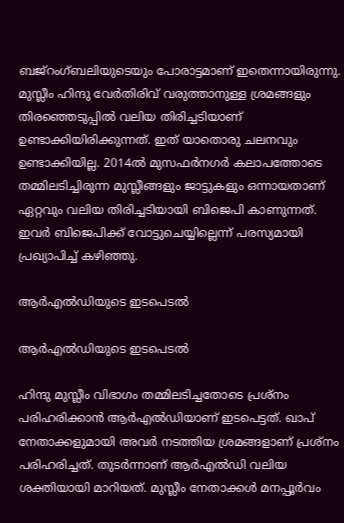ബജ്‌റംഗ്ബലിയുടെയും പോരാട്ടമാണ് ഇതെന്നായിരുന്നു. മുസ്ലീം ഹിന്ദു വേര്‍തിരിവ് വരുത്താനുള്ള ശ്രമങ്ങളും തിരഞ്ഞെടുപ്പില്‍ വലിയ തിരിച്ചടിയാണ് ഉണ്ടാക്കിയിരിക്കുന്നത്. ഇത് യാതൊരു ചലനവും ഉണ്ടാക്കിയില്ല. 2014ല്‍ മുസഫര്‍നഗര്‍ കലാപത്തോടെ തമ്മിലടിച്ചിരുന്ന മുസ്ലീങ്ങളും ജാട്ടുകളും ഒന്നായതാണ് ഏറ്റവും വലിയ തിരിച്ചടിയായി ബിജെപി കാണുന്നത്. ഇവര്‍ ബിജെപിക്ക് വോട്ടുചെയ്യില്ലെന്ന് പരസ്യമായി പ്രഖ്യാപിച്ച് കഴിഞ്ഞു.

ആര്‍എല്‍ഡിയുടെ ഇടപെടല്‍

ആര്‍എല്‍ഡിയുടെ ഇടപെടല്‍

ഹിന്ദു മുസ്ലീം വിഭാഗം തമ്മിലടിച്ചതോടെ പ്രശ്‌നം പരിഹരിക്കാന്‍ ആര്‍എല്‍ഡിയാണ് ഇടപെട്ടത്. ഖാപ് നേതാക്കളുമായി അവര്‍ നടത്തിയ ശ്രമങ്ങളാണ് പ്രശ്‌നം പരിഹരിച്ചത്. തുടര്‍ന്നാണ് ആര്‍എല്‍ഡി വലിയ ശക്തിയായി മാറിയത്. മുസ്ലീം നേതാക്കള്‍ മനപ്പൂര്‍വം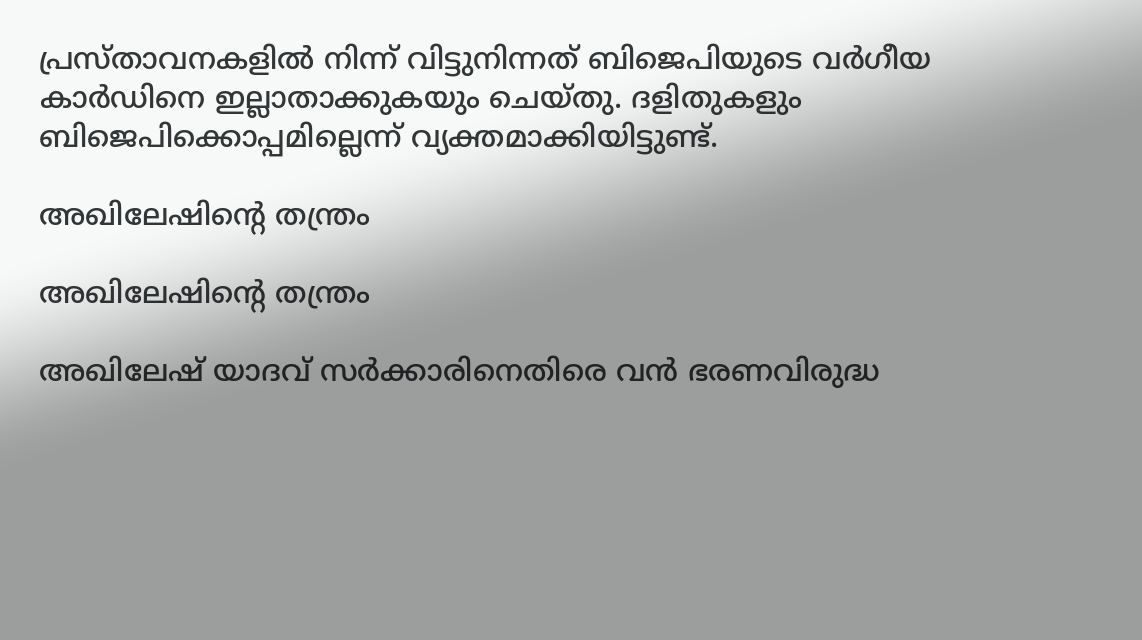പ്രസ്താവനകളില്‍ നിന്ന് വിട്ടുനിന്നത് ബിജെപിയുടെ വര്‍ഗീയ കാര്‍ഡിനെ ഇല്ലാതാക്കുകയും ചെയ്തു. ദളിതുകളും ബിജെപിക്കൊപ്പമില്ലെന്ന് വ്യക്തമാക്കിയിട്ടുണ്ട്.

അഖിലേഷിന്റെ തന്ത്രം

അഖിലേഷിന്റെ തന്ത്രം

അഖിലേഷ് യാദവ് സര്‍ക്കാരിനെതിരെ വന്‍ ഭരണവിരുദ്ധ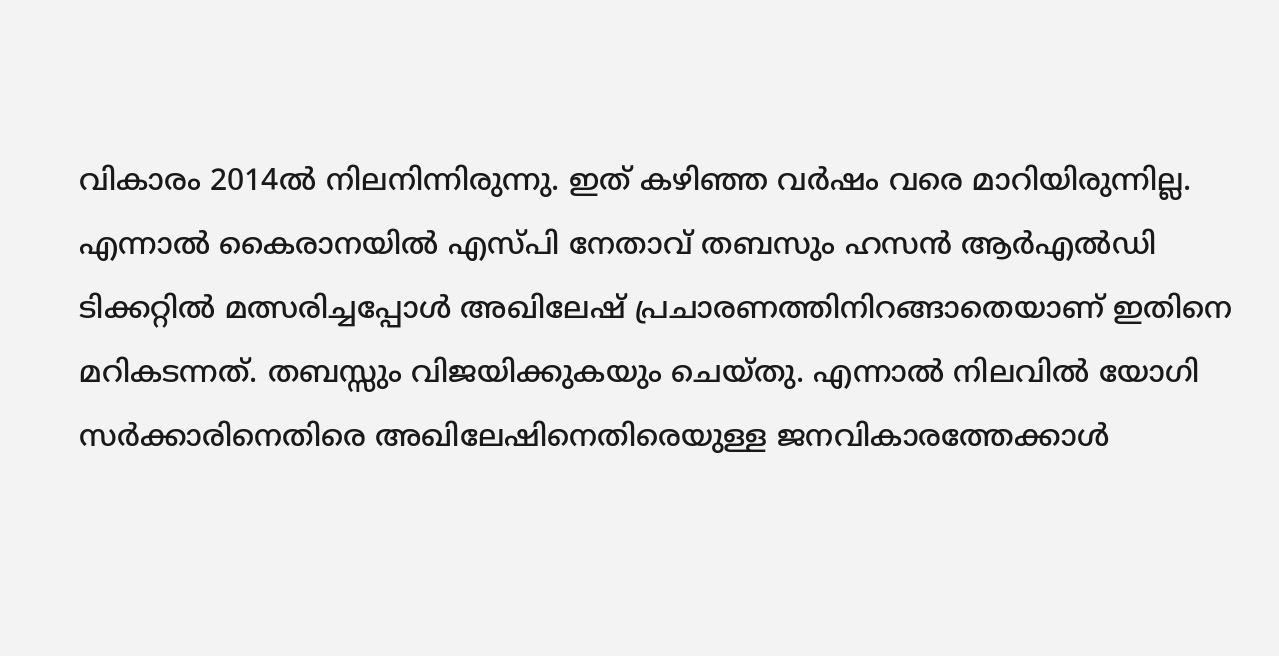വികാരം 2014ല്‍ നിലനിന്നിരുന്നു. ഇത് കഴിഞ്ഞ വര്‍ഷം വരെ മാറിയിരുന്നില്ല. എന്നാല്‍ കൈരാനയില്‍ എസ്പി നേതാവ് തബസും ഹസന്‍ ആര്‍എല്‍ഡി ടിക്കറ്റില്‍ മത്സരിച്ചപ്പോള്‍ അഖിലേഷ് പ്രചാരണത്തിനിറങ്ങാതെയാണ് ഇതിനെ മറികടന്നത്. തബസ്സും വിജയിക്കുകയും ചെയ്തു. എന്നാല്‍ നിലവില്‍ യോഗി സര്‍ക്കാരിനെതിരെ അഖിലേഷിനെതിരെയുള്ള ജനവികാരത്തേക്കാള്‍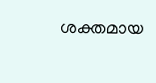ശക്തമായ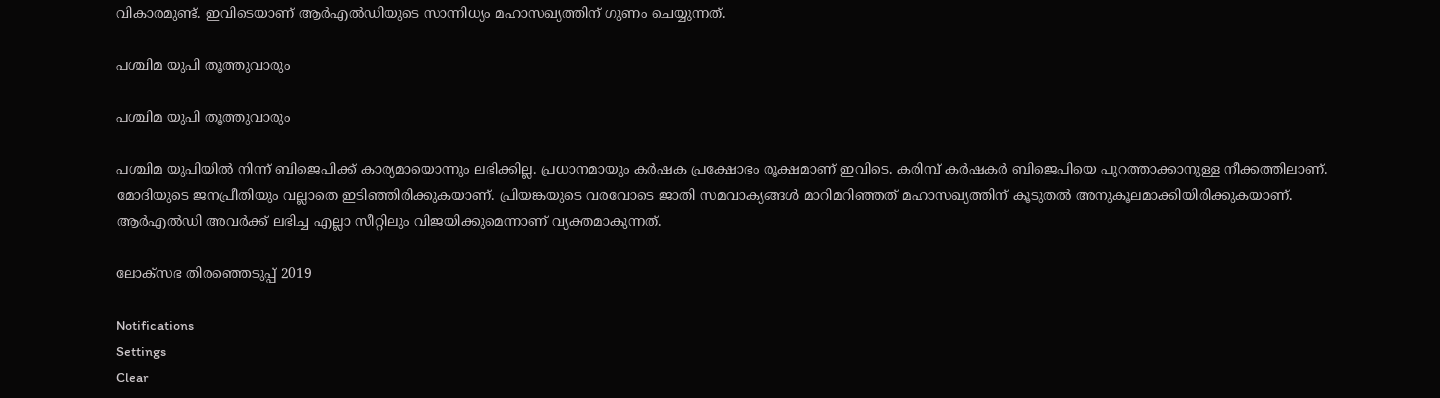വികാരമുണ്ട്. ഇവിടെയാണ് ആര്‍എല്‍ഡിയുടെ സാന്നിധ്യം മഹാസഖ്യത്തിന് ഗുണം ചെയ്യുന്നത്.

പശ്ചിമ യുപി തൂത്തുവാരും

പശ്ചിമ യുപി തൂത്തുവാരും

പശ്ചിമ യുപിയില്‍ നിന്ന് ബിജെപിക്ക് കാര്യമായൊന്നും ലഭിക്കില്ല. പ്രധാനമായും കര്‍ഷക പ്രക്ഷോഭം രൂക്ഷമാണ് ഇവിടെ. കരിമ്പ് കര്‍ഷകര്‍ ബിജെപിയെ പുറത്താക്കാനുള്ള നീക്കത്തിലാണ്. മോദിയുടെ ജനപ്രീതിയും വല്ലാതെ ഇടിഞ്ഞിരിക്കുകയാണ്. പ്രിയങ്കയുടെ വരവോടെ ജാതി സമവാക്യങ്ങള്‍ മാറിമറിഞ്ഞത് മഹാസഖ്യത്തിന് കൂടുതല്‍ അനുകൂലമാക്കിയിരിക്കുകയാണ്. ആര്‍എല്‍ഡി അവര്‍ക്ക് ലഭിച്ച എല്ലാ സീറ്റിലും വിജയിക്കുമെന്നാണ് വ്യക്തമാകുന്നത്.

ലോക്സഭ തിരഞ്ഞെടുപ്പ് 2019

Notifications
Settings
Clear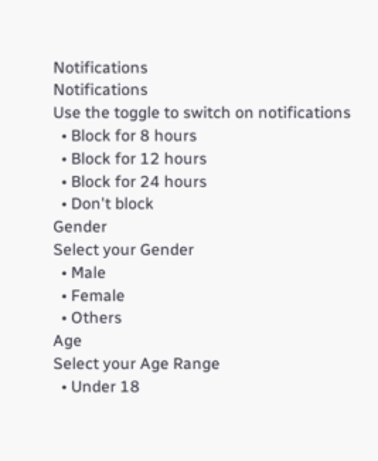Notifications
Notifications
Use the toggle to switch on notifications
  • Block for 8 hours
  • Block for 12 hours
  • Block for 24 hours
  • Don't block
Gender
Select your Gender
  • Male
  • Female
  • Others
Age
Select your Age Range
  • Under 18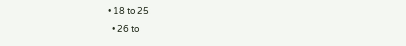• 18 to 25
  • 26 to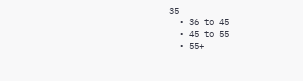35
  • 36 to 45
  • 45 to 55
  • 55+